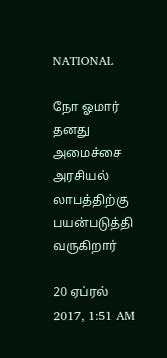NATIONAL

நோ ஓமார் தனது அமைச்சை அரசியல் லாபத்திற்கு பயன்படுத்தி வருகிறார்

20 ஏப்ரல் 2017, 1:51 AM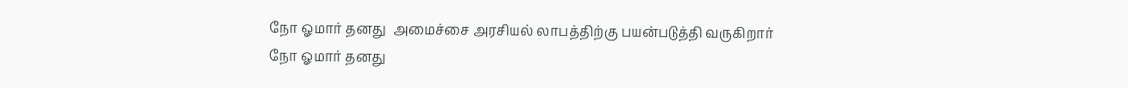நோ ஓமார் தனது  அமைச்சை அரசியல் லாபத்திற்கு பயன்படுத்தி வருகிறார்
நோ ஓமார் தனது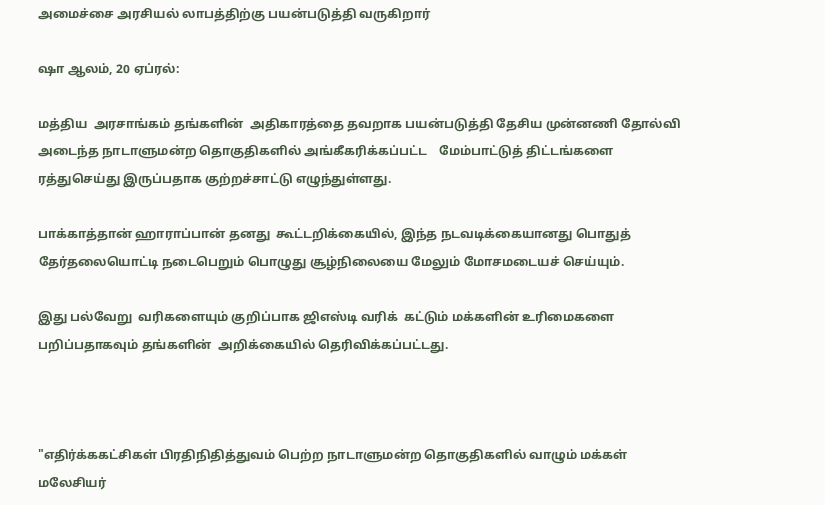அமைச்சை அரசியல் லாபத்திற்கு பயன்படுத்தி வருகிறார்

ஷா ஆலம், 20 ஏப்ரல்:

மத்திய  அரசாங்கம் தங்களின்  அதிகாரத்தை தவறாக பயன்படுத்தி தேசிய முன்னணி தோல்வி அடைந்த நாடாளுமன்ற தொகுதிகளில் அங்கீகரிக்கப்பட்ட    மேம்பாட்டுத் திட்டங்களை ரத்துசெய்து இருப்பதாக குற்றச்சாட்டு எழுந்துள்ளது.

பாக்காத்தான் ஹாராப்பான் தனது  கூட்டறிக்கையில், இந்த நடவடிக்கையானது பொதுத் தேர்தலையொட்டி நடைபெறும் பொழுது சூழ்நிலையை மேலும் மோசமடையச் செய்யும்.

இது பல்வேறு  வரிகளையும் குறிப்பாக ஜிஎஸ்டி வரிக்  கட்டும் மக்களின் உரிமைகளை பறிப்பதாகவும் தங்களின்  அறிக்கையில் தெரிவிக்கப்பட்டது.



"எதிர்க்ககட்சிகள் பிரதிநிதித்துவம் பெற்ற நாடாளுமன்ற தொகுதிகளில் வாழும் மக்கள் மலேசியர்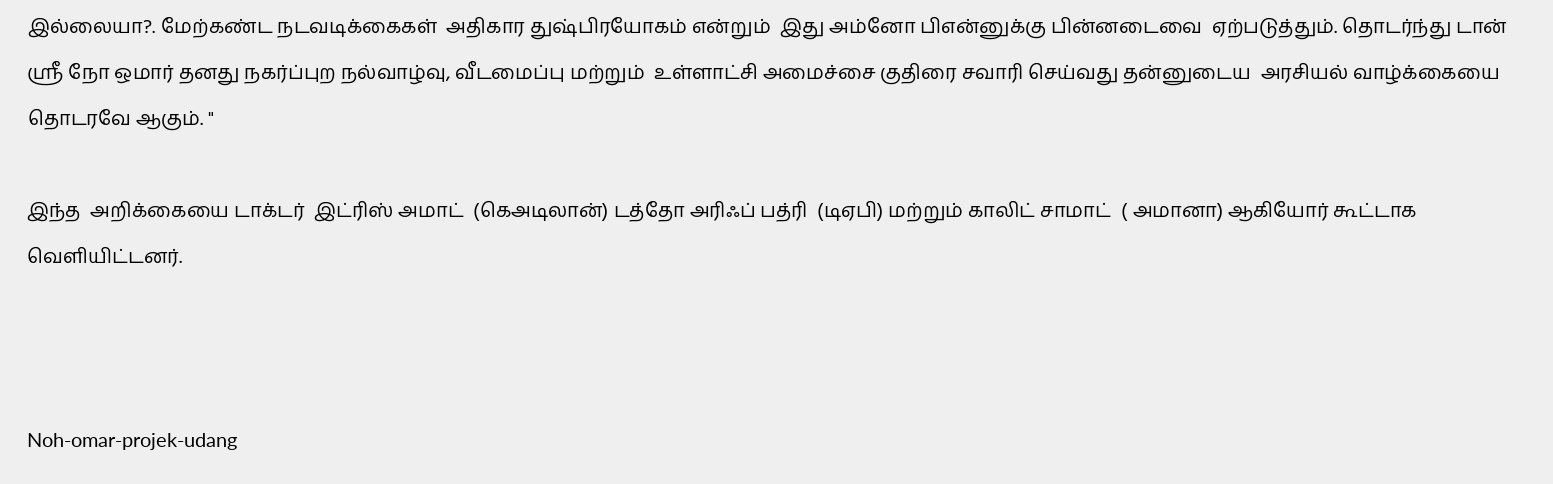இல்லையா?. மேற்கண்ட நடவடிக்கைகள்  அதிகார துஷ்பிரயோகம் என்றும்  இது அம்னோ பிஎன்னுக்கு பின்னடைவை  ஏற்படுத்தும். தொடர்ந்து டான் ஸ்ரீ நோ ஒமார் தனது நகர்ப்புற நல்வாழ்வு, வீடமைப்பு மற்றும்  உள்ளாட்சி அமைச்சை குதிரை சவாரி செய்வது தன்னுடைய  அரசியல் வாழ்க்கையை தொடரவே ஆகும். "

இந்த  அறிக்கையை டாக்டர்  இட்ரிஸ் அமாட்  (கெஅடிலான்) டத்தோ அரிஃப் பத்ரி  (டிஏபி) மற்றும் காலிட் சாமாட்  ( அமானா) ஆகியோர் கூட்டாக வெளியிட்டனர்.



Noh-omar-projek-udang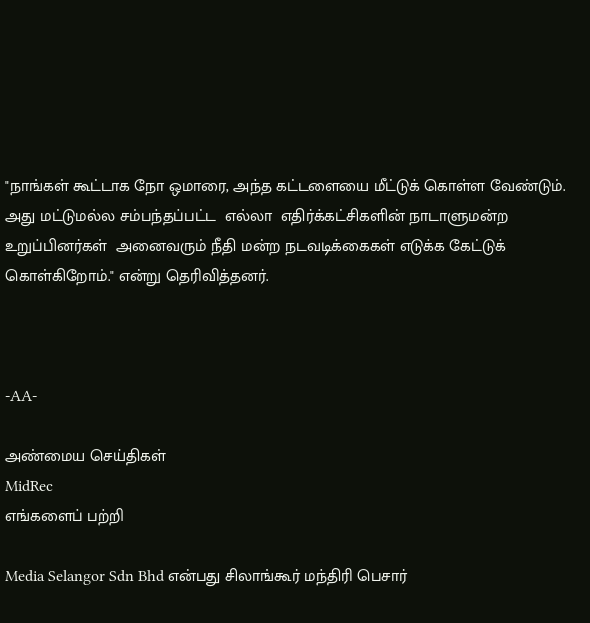"நாங்கள் கூட்டாக நோ ஒமாரை, அந்த கட்டளையை மீட்டுக் கொள்ள வேண்டும். அது மட்டுமல்ல சம்பந்தப்பட்ட  எல்லா  எதிர்க்கட்சிகளின் நாடாளுமன்ற உறுப்பினர்கள்  அனைவரும் நீதி மன்ற நடவடிக்கைகள் எடுக்க கேட்டுக் கொள்கிறோம்." என்று தெரிவித்தனர்.



-AA-

அண்மைய செய்திகள்
MidRec
எங்களைப் பற்றி

Media Selangor Sdn Bhd என்பது சிலாங்கூர் மந்திரி பெசார்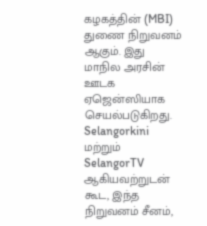கழகத்தின் (MBI) துணை நிறுவனம் ஆகும். இது மாநில அரசின் ஊடக ஏஜென்ஸியாக செயல்படுகிறது. Selangorkini மற்றும் SelangorTV ஆகியவற்றுடன் கூட, இந்த நிறுவனம் சீனம்,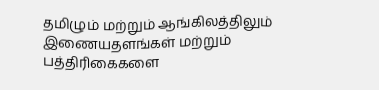தமிழும் மற்றும் ஆங்கிலத்திலும் இணையதளங்கள் மற்றும் பத்திரிகைகளை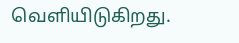வெளியிடுகிறது.